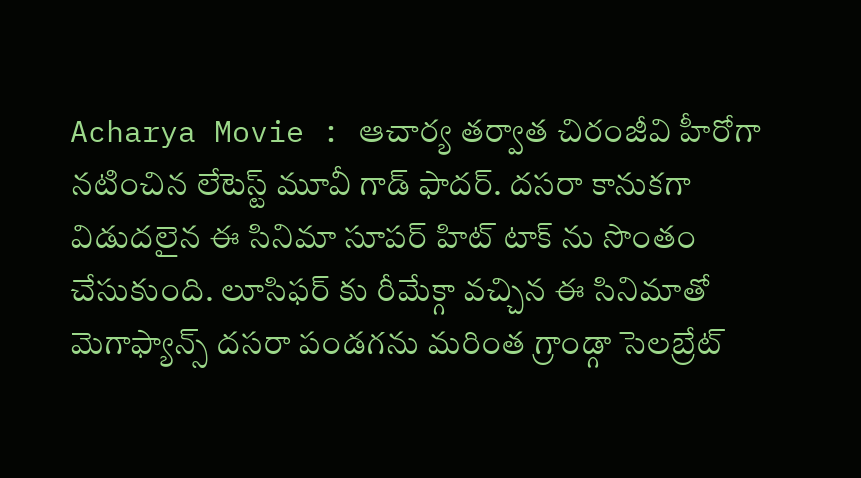Acharya Movie : ఆచార్య తర్వాత చిరంజీవి హీరోగా నటించిన లేటెస్ట్ మూవీ గాడ్ ఫాదర్. దసరా కానుకగా విడుదలైన ఈ సినిమా సూపర్ హిట్ టాక్ ను సొంతం చేసుకుంది. లూసిఫర్ కు రీమేక్గా వచ్చిన ఈ సినిమాతో మెగాఫ్యాన్స్ దసరా పండగను మరింత గ్రాండ్గా సెలబ్రేట్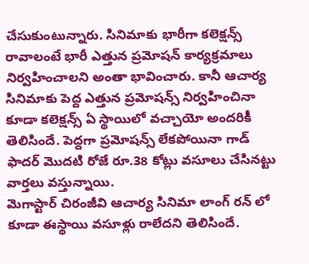చేసుకుంటున్నారు. సినిమాకు భారీగా కలెక్షన్స్ రావాలంటే భారీ ఎత్తున ప్రమోషన్ కార్యక్రమాలు నిర్వహించాలని అంతా భావించారు. కానీ ఆచార్య సినిమాకు పెద్ద ఎత్తున ప్రమోషన్స్ నిర్వహించినా కూడా కలెక్షన్స్ ఏ స్థాయిలో వచ్చాయో అందరికీ తెలిసిందే. పెద్దగా ప్రమోషన్స్ లేకపోయినా గాడ్ ఫాదర్ మొదటి రోజే రూ.38 కోట్లు వసూలు చేసినట్టు వార్తలు వస్తున్నాయి.
మెగాస్టార్ చిరంజీవి ఆచార్య సినిమా లాంగ్ రన్ లో కూడా ఈస్థాయి వసూళ్లు రాలేదని తెలిసిందే.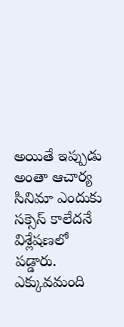అయితే ఇప్పుడు అంతా ఆచార్య సినిమా ఎందుకు సక్సెస్ కాలేదనే విశ్లేషణలో పడ్డారు. ఎక్కువమంది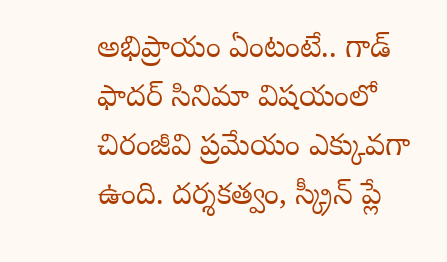అభిప్రాయం ఏంటంటే.. గాడ్ ఫాదర్ సినిమా విషయంలో చిరంజీవి ప్రమేయం ఎక్కువగా ఉంది. దర్శకత్వం, స్క్రీన్ ప్లే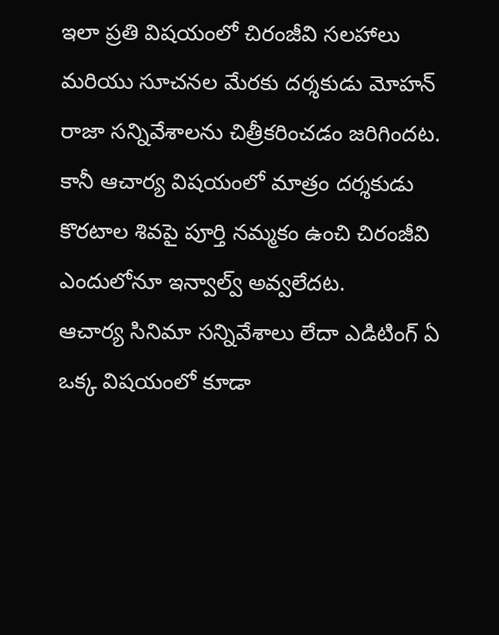ఇలా ప్రతి విషయంలో చిరంజీవి సలహాలు మరియు సూచనల మేరకు దర్శకుడు మోహన్ రాజా సన్నివేశాలను చిత్రీకరించడం జరిగిందట. కానీ ఆచార్య విషయంలో మాత్రం దర్శకుడు కొరటాల శివపై పూర్తి నమ్మకం ఉంచి చిరంజీవి ఎందులోనూ ఇన్వాల్వ్ అవ్వలేదట.
ఆచార్య సినిమా సన్నివేశాలు లేదా ఎడిటింగ్ ఏ ఒక్క విషయంలో కూడా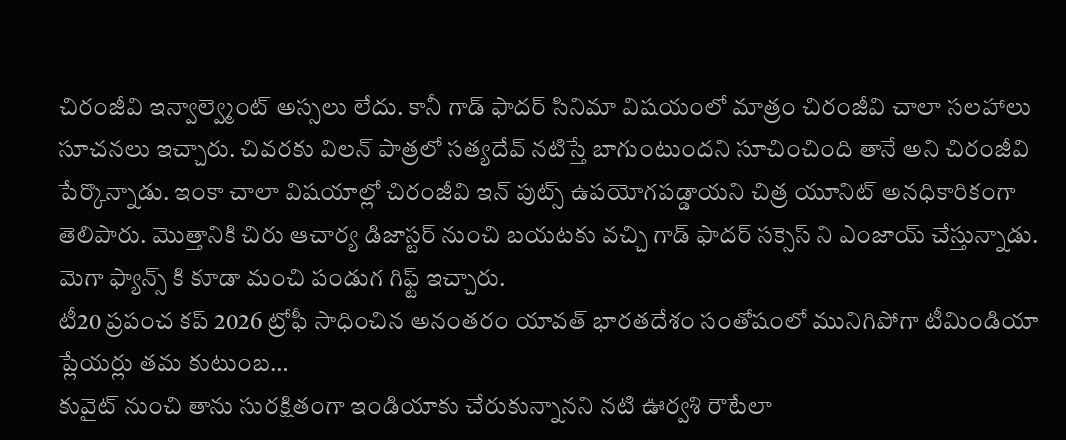చిరంజీవి ఇన్వాల్వ్మెంట్ అస్సలు లేదు. కానీ గాడ్ ఫాదర్ సినిమా విషయంలో మాత్రం చిరంజీవి చాలా సలహాలు సూచనలు ఇచ్చారు. చివరకు విలన్ పాత్రలో సత్యదేవ్ నటిస్తే బాగుంటుందని సూచించింది తానే అని చిరంజీవి పేర్కొన్నాడు. ఇంకా చాలా విషయాల్లో చిరంజీవి ఇన్ పుట్స్ ఉపయోగపడ్డాయని చిత్ర యూనిట్ అనధికారికంగా తెలిపారు. మొత్తానికి చిరు ఆచార్య డిజాస్టర్ నుంచి బయటకు వచ్చి గాడ్ ఫాదర్ సక్సెస్ ని ఎంజాయ్ చేస్తున్నాడు. మెగా ఫ్యాన్స్ కి కూడా మంచి పండుగ గిఫ్ట్ ఇచ్చారు.
టీ20 ప్రపంచ కప్ 2026 ట్రోఫీ సాధించిన అనంతరం యావత్ భారతదేశం సంతోషంలో మునిగిపోగా టీమిండియా ప్లేయర్లు తమ కుటుంబ…
కువైట్ నుంచి తాను సురక్షితంగా ఇండియాకు చేరుకున్నానని నటి ఊర్వశి రౌటేలా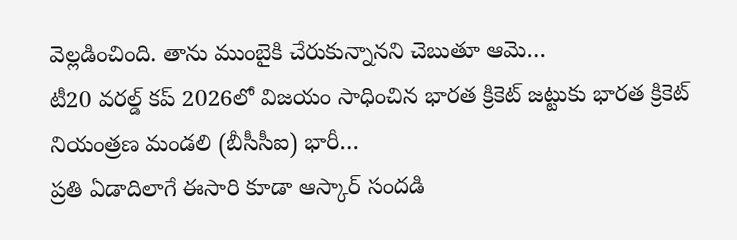వెల్లడించింది. తాను ముంబైకి చేరుకున్నానని చెబుతూ ఆమె…
టీ20 వరల్డ్ కప్ 2026లో విజయం సాధించిన భారత క్రికెట్ జట్టుకు భారత క్రికెట్ నియంత్రణ మండలి (బీసీసీఐ) భారీ…
ప్రతి ఏడాదిలాగే ఈసారి కూడా ఆస్కార్ సందడి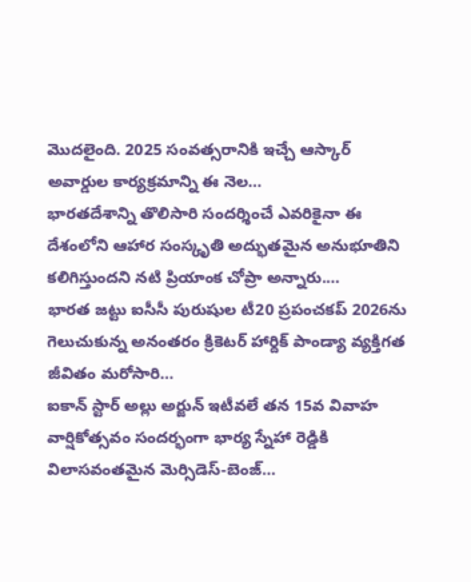మొదలైంది. 2025 సంవత్సరానికి ఇచ్చే ఆస్కార్ అవార్డుల కార్యక్రమాన్ని ఈ నెల…
భారతదేశాన్ని తొలిసారి సందర్శించే ఎవరికైనా ఈ దేశంలోని ఆహార సంస్కృతి అద్భుతమైన అనుభూతిని కలిగిస్తుందని నటి ప్రియాంక చోప్రా అన్నారు.…
భారత జట్టు ఐసీసీ పురుషుల టీ20 ప్రపంచకప్ 2026ను గెలుచుకున్న అనంతరం క్రికెటర్ హార్దిక్ పాండ్యా వ్యక్తిగత జీవితం మరోసారి…
ఐకాన్ స్టార్ అల్లు అర్జున్ ఇటీవలే తన 15వ వివాహ వార్షికోత్సవం సందర్భంగా భార్య స్నేహా రెడ్డికి విలాసవంతమైన మెర్సిడెస్-బెంజ్…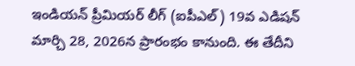ఇండియన్ ప్రీమియర్ లీగ్ (ఐపీఎల్) 19వ ఎడిషన్ మార్చి 28, 2026న ప్రారంభం కానుంది. ఈ తేదీని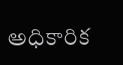అధికారిక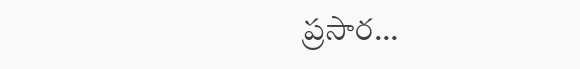ప్రసార…